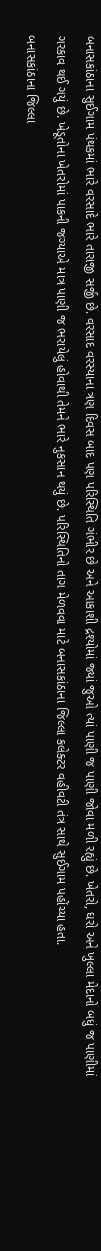બનાસકાંઠાના સુઈગામ પંથકમાં ભારે વરસાદે ભારે તારાજી સર્જી છે. વરસાદ વરસ્યાના ત્રણ દિવસ બાદ પણ પરિસ્થિતિ ગંભીર છે અને આકાશી દ્રશ્યોમાં જ્યાં જુઓ ત્યાં પાણી જ પાણી જોવા મળી રહ્યું છે. ખેતરો, ઘરો અને ખુલ્લા મેદાનો બધું જ પાણીમાં ગરકાવ થઈ ગયું છે. ખેડૂતોના ખેતરોમાં પાકની જગ્યાએ માત્ર પાણી જ ભરાયેલું હોવાથી તેમને ભારે નુકસાન થયું છે. પરિસ્થિતિનો તાગ મેળવવા માટે બનાસકાંઠાના જિલ્લા કલેક્ટર વહીવટી તંત્ર સાથે સુઈગામ પહોંચ્યા હતા.
બનાસકાંઠાના જિલ્લા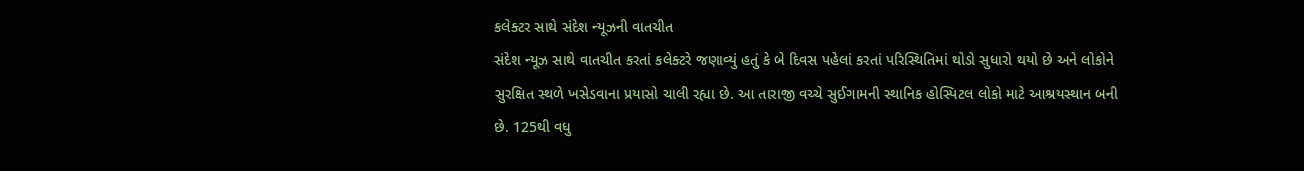કલેક્ટર સાથે સંદેશ ન્યૂઝની વાતચીત
સંદેશ ન્યૂઝ સાથે વાતચીત કરતાં કલેક્ટરે જણાવ્યું હતું કે બે દિવસ પહેલાં કરતાં પરિસ્થિતિમાં થોડો સુધારો થયો છે અને લોકોને સુરક્ષિત સ્થળે ખસેડવાના પ્રયાસો ચાલી રહ્યા છે. આ તારાજી વચ્ચે સુઈગામની સ્થાનિક હોસ્પિટલ લોકો માટે આશ્રયસ્થાન બની છે. 125થી વધુ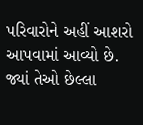પરિવારોને અહીં આશરો આપવામાં આવ્યો છે. જ્યાં તેઓ છેલ્લા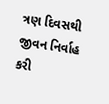ત્રણ દિવસથી જીવન નિર્વાહ કરી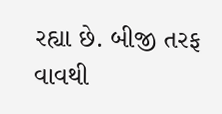રહ્યા છે. બીજી તરફ વાવથી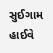સુઈગામ હાઈવે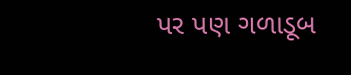પર પણ ગળાડૂબ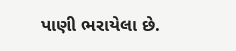પાણી ભરાયેલા છે.